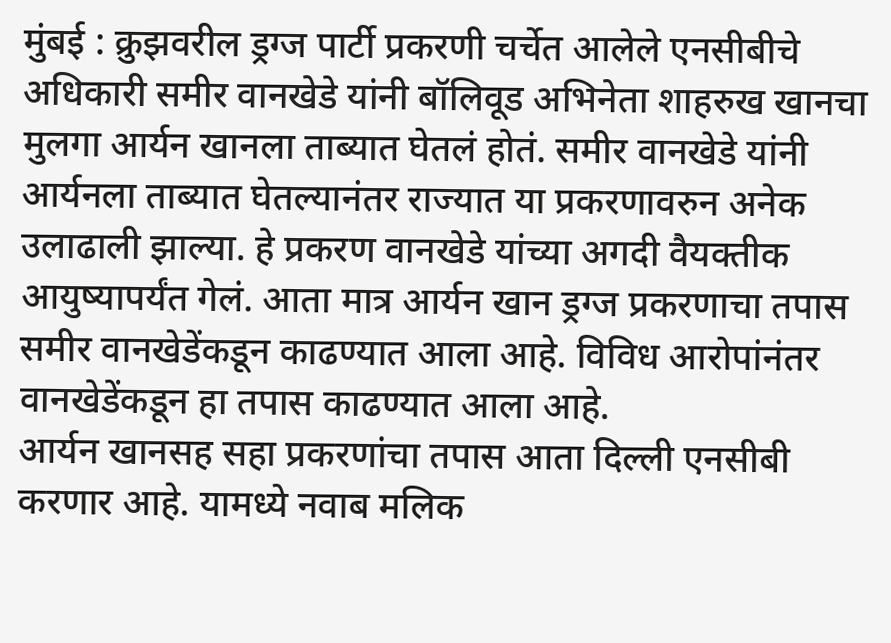मुंबई : क्रुझवरील ड्रग्ज पार्टी प्रकरणी चर्चेत आलेले एनसीबीचे अधिकारी समीर वानखेडे यांनी बॉलिवूड अभिनेता शाहरुख खानचा मुलगा आर्यन खानला ताब्यात घेतलं होतं. समीर वानखेडे यांनी आर्यनला ताब्यात घेतल्यानंतर राज्यात या प्रकरणावरुन अनेक उलाढाली झाल्या. हे प्रकरण वानखेडे यांच्या अगदी वैयक्तीक आयुष्यापर्यंत गेलं. आता मात्र आर्यन खान ड्रग्ज प्रकरणाचा तपास समीर वानखेडेंकडून काढण्यात आला आहे. विविध आरोपांनंतर वानखेडेंकडून हा तपास काढण्यात आला आहे.
आर्यन खानसह सहा प्रकरणांचा तपास आता दिल्ली एनसीबी करणार आहे. यामध्ये नवाब मलिक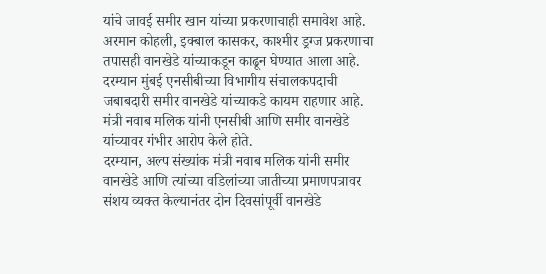यांचे जावई समीर खान यांच्या प्रकरणाचाही समावेश आहे. अरमान कोहली, इक्बाल कासकर, काश्मीर ड्रग्ज प्रकरणाचा तपासही वानखेडे यांच्याकडून काढून घेण्यात आला आहे. दरम्यान मुंबई एनसीबीच्या विभागीय संचालकपदाची जबाबदारी समीर वानखेडे यांच्याकडे कायम राहणार आहे. मंत्री नवाब मलिक यांनी एनसीबी आणि समीर वानखेडे यांच्यावर गंभीर आरोप केले होते.
दरम्यान, अल्प संख्यांक मंत्री नवाब मलिक यांनी समीर वानखेडे आणि त्यांच्या वडिलांच्या जातीच्या प्रमाणपत्रावर संशय व्यक्त केल्यानंतर दोन दिवसांपूर्वी वानखेडे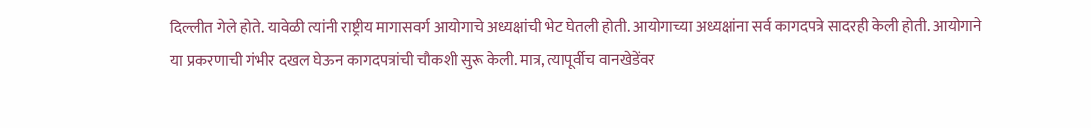दिल्लीत गेले होते. यावेळी त्यांनी राष्ट्रीय मागासवर्ग आयोगाचे अध्यक्षांची भेट घेतली होती. आयोगाच्या अध्यक्षांना सर्व कागदपत्रे सादरही केली होती. आयोगाने या प्रकरणाची गंभीर दखल घेऊन कागदपत्रांची चौकशी सुरू केली. मात्र, त्यापूर्वीच वानखेडेंवर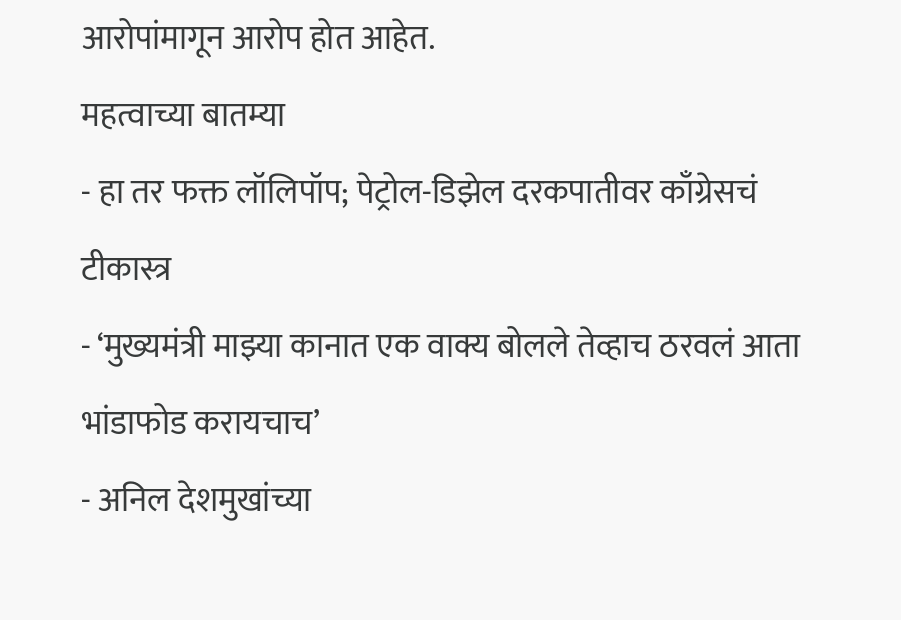आरोपांमागून आरोप होत आहेत.
महत्वाच्या बातम्या
- हा तर फक्त लॉलिपॉप; पेट्रोल-डिझेल दरकपातीवर काँग्रेसचं टीकास्त्र
- ‘मुख्यमंत्री माझ्या कानात एक वाक्य बोलले तेव्हाच ठरवलं आता भांडाफोड करायचाच’
- अनिल देशमुखांच्या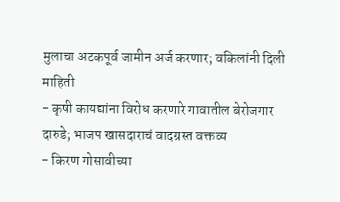मुलाचा अटकपूर्व जामीन अर्ज करणार; वकिलांनी दिली माहिती
- कृषी कायद्यांना विरोध करणारे गावातील बेरोजगार दारुडे; भाजप खासदाराचं वादग्रस्त वक्तव्य
- किरण गोसावीच्या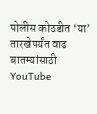पोलीस कोठडीत ‘या’ तारखेपर्यंत वाढ
बातम्यांसाठी YouTube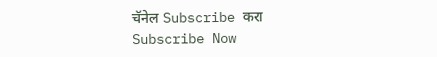चॅनेल Subscribe करा
Subscribe Now